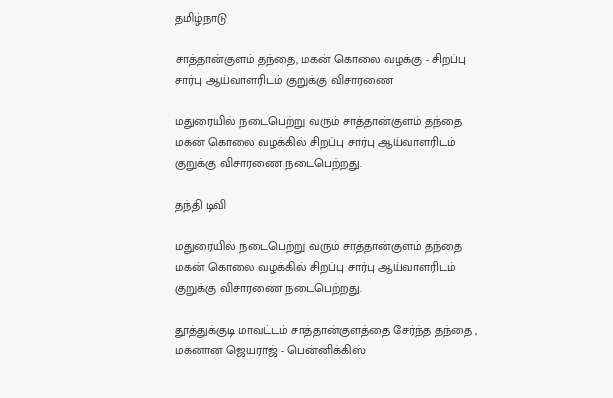தமிழ்நாடு

சாத்தான்குளம் தந்தை, மகன் கொலை வழக்கு - சிறப்பு சார்பு ஆய்வாளரிடம் குறுக்கு விசாரணை

மதுரையில் நடைபெற்று வரும் சாத்தான்குளம் தந்தை மகன் கொலை வழக்கில் சிறப்பு சார்பு ஆய்வாளரிடம் குறுக்கு விசாரணை நடைபெற்றது.

தந்தி டிவி

மதுரையில் நடைபெற்று வரும் சாத்தான்குளம் தந்தை மகன் கொலை வழக்கில் சிறப்பு சார்பு ஆய்வாளரிடம் குறுக்கு விசாரணை நடைபெற்றது.

தூத்துக்குடி மாவட்டம் சாத்தான்குளத்தை சேர்ந்த தந்தை , மகனான ஜெயராஜ் - பென்னிக்கிஸ்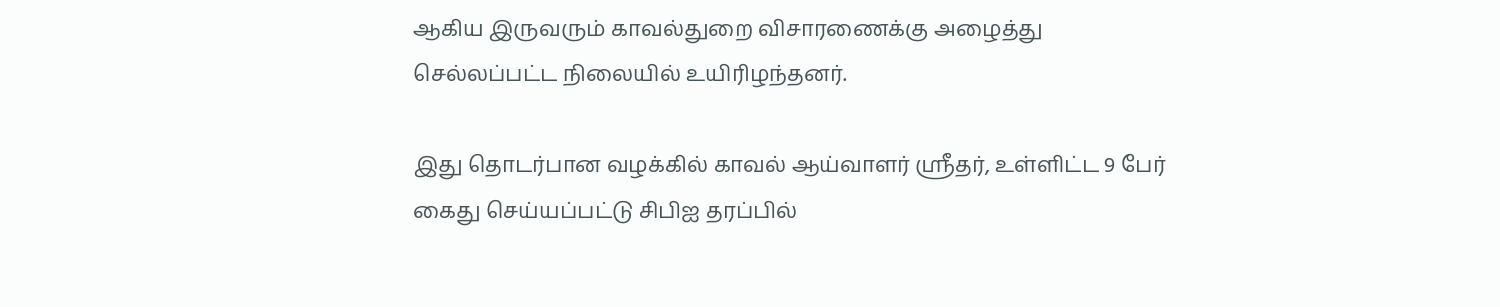ஆகிய இருவரும் காவல்துறை விசாரணைக்கு அழைத்து செல்லப்பட்ட நிலையில் உயிரிழந்தனர்.

இது தொடர்பான வழக்கில் காவல் ஆய்வாளர் ஸ்ரீதர், உள்ளிட்ட 9 பேர் கைது செய்யப்பட்டு சிபிஐ தரப்பில்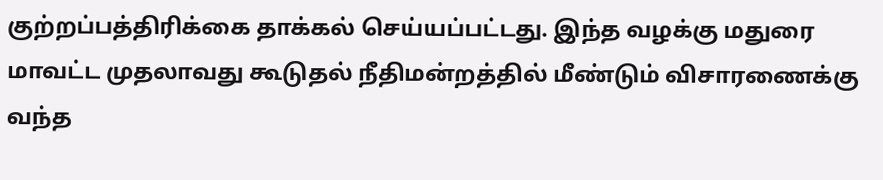குற்றப்பத்திரிக்கை தாக்கல் செய்யப்பட்டது. இந்த வழக்கு மதுரை மாவட்ட முதலாவது கூடுதல் நீதிமன்றத்தில் மீண்டும் விசாரணைக்கு வந்த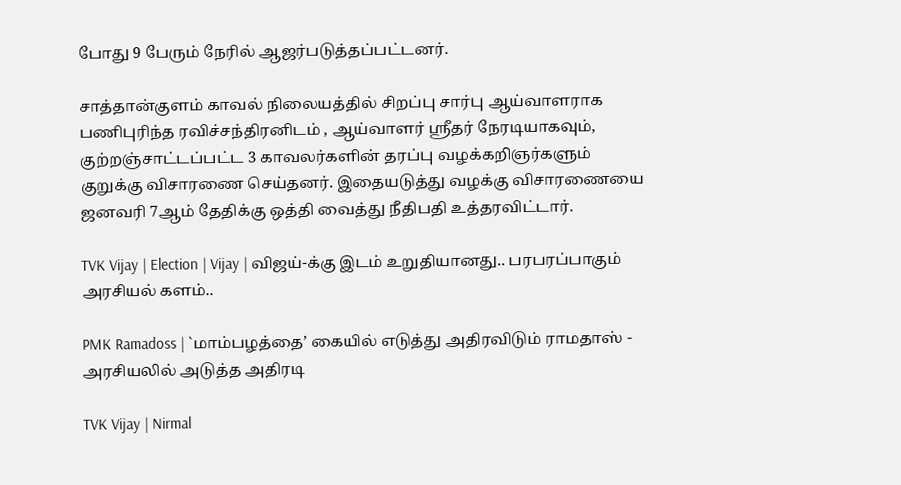போது 9 பேரும் நேரில் ஆஜர்படுத்தப்பட்டனர்.

சாத்தான்குளம் காவல் நிலையத்தில் சிறப்பு சார்பு ஆய்வாளராக பணிபுரிந்த ரவிச்சந்திரனிடம் , ஆய்வாளர் ஸ்ரீதர் நேரடியாகவும், குற்றஞ்சாட்டப்பட்ட 3 காவலர்களின் தரப்பு வழக்கறிஞர்களும் குறுக்கு விசாரணை செய்தனர். இதையடுத்து வழக்கு விசாரணையை ஜனவரி 7ஆம் தேதிக்கு ஒத்தி வைத்து நீதிபதி உத்தரவிட்டார்.

TVK Vijay | Election | Vijay | விஜய்-க்கு இடம் உறுதியானது.. பரபரப்பாகும் அரசியல் களம்..

PMK Ramadoss | `மாம்பழத்தை’ கையில் எடுத்து அதிரவிடும் ராமதாஸ் - அரசியலில் அடுத்த அதிரடி

TVK Vijay | Nirmal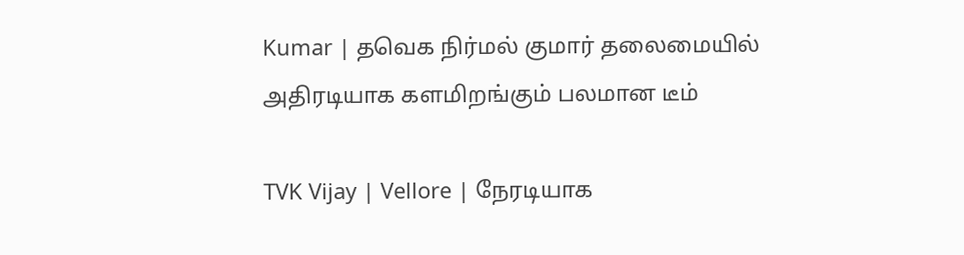Kumar | தவெக நிர்மல் குமார் தலைமையில் அதிரடியாக களமிறங்கும் பலமான டீம்

TVK Vijay | Vellore | நேரடியாக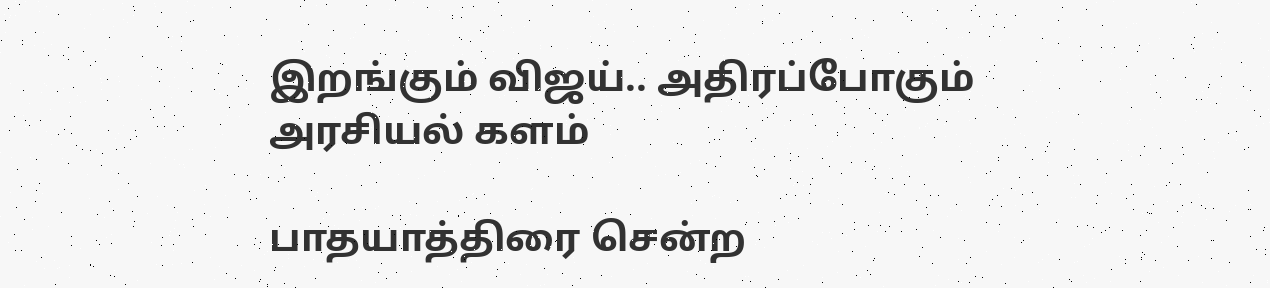இறங்கும் விஜய்.. அதிரப்போகும் அரசியல் களம்

பாதயாத்திரை சென்ற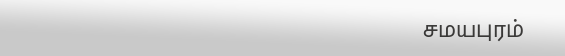சமயபுரம்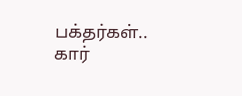பக்தர்கள்.. கார்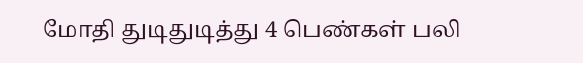மோதி துடிதுடித்து 4 பெண்கள் பலி